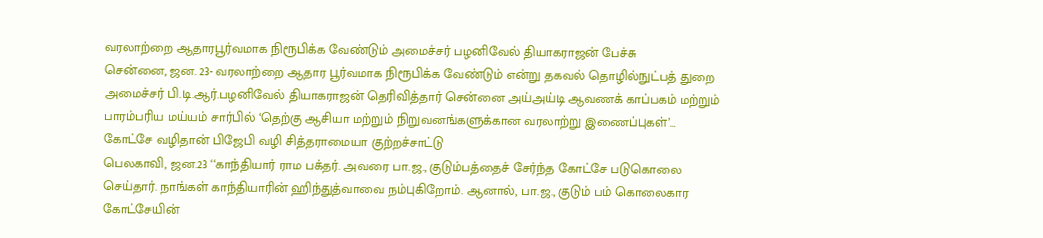வரலாற்றை ஆதாரபூர்வமாக நிரூபிக்க வேண்டும் அமைச்சர் பழனிவேல் தியாகராஜன் பேச்சு
சென்னை, ஜன. 23- வரலாற்றை ஆதார பூர்வமாக நிரூபிக்க வேண்டும் என்று தகவல் தொழில்நுட்பத் துறை அமைச்சர் பி.டி.ஆர்.பழனிவேல் தியாகராஜன் தெரிவித்தார் சென்னை அய்அய்டி ஆவணக் காப்பகம் மற்றும் பாரம்பரிய மய்யம் சார்பில் ‘தெற்கு ஆசியா மற்றும் நிறுவனங்களுக்கான வரலாற்று இணைப்புகள்’…
கோட்சே வழிதான் பிஜேபி வழி சித்தராமையா குற்றச்சாட்டு
பெலகாவி, ஜன.23 ‘‘காந்தியார் ராம பக்தர். அவரை பா.ஜ., குடும்பத்தைச் சேர்ந்த கோட்சே படுகொலை செய்தார். நாங்கள் காந்தியாரின் ஹிந்துத்வாவை நம்புகிறோம். ஆனால், பா.ஜ., குடும் பம் கொலைகார கோட்சேயின்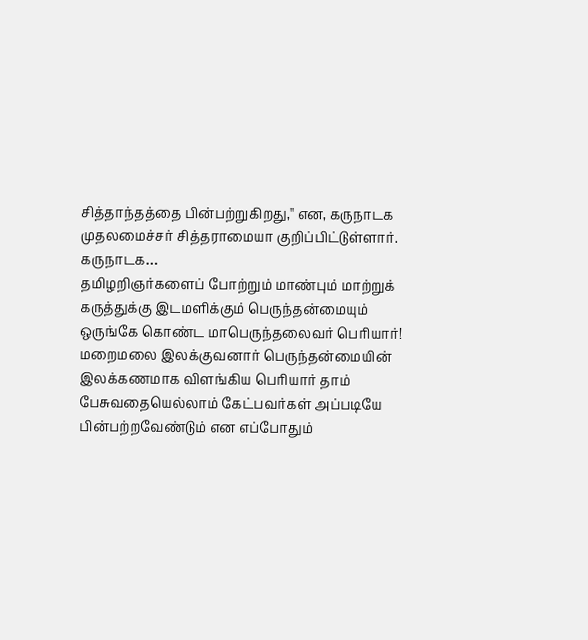சித்தாந்தத்தை பின்பற்றுகிறது,'' என, கருநாடக முதலமைச்சர் சித்தராமையா குறிப்பிட்டுள்ளார். கருநாடக…
தமிழறிஞர்களைப் போற்றும் மாண்பும் மாற்றுக் கருத்துக்கு இடமளிக்கும் பெருந்தன்மையும் ஒருங்கே கொண்ட மாபெருந்தலைவர் பெரியார்!
மறைமலை இலக்குவனார் பெருந்தன்மையின் இலக்கணமாக விளங்கிய பெரியார் தாம் பேசுவதையெல்லாம் கேட்பவர்கள் அப்படியே பின்பற்றவேண்டும் என எப்போதும்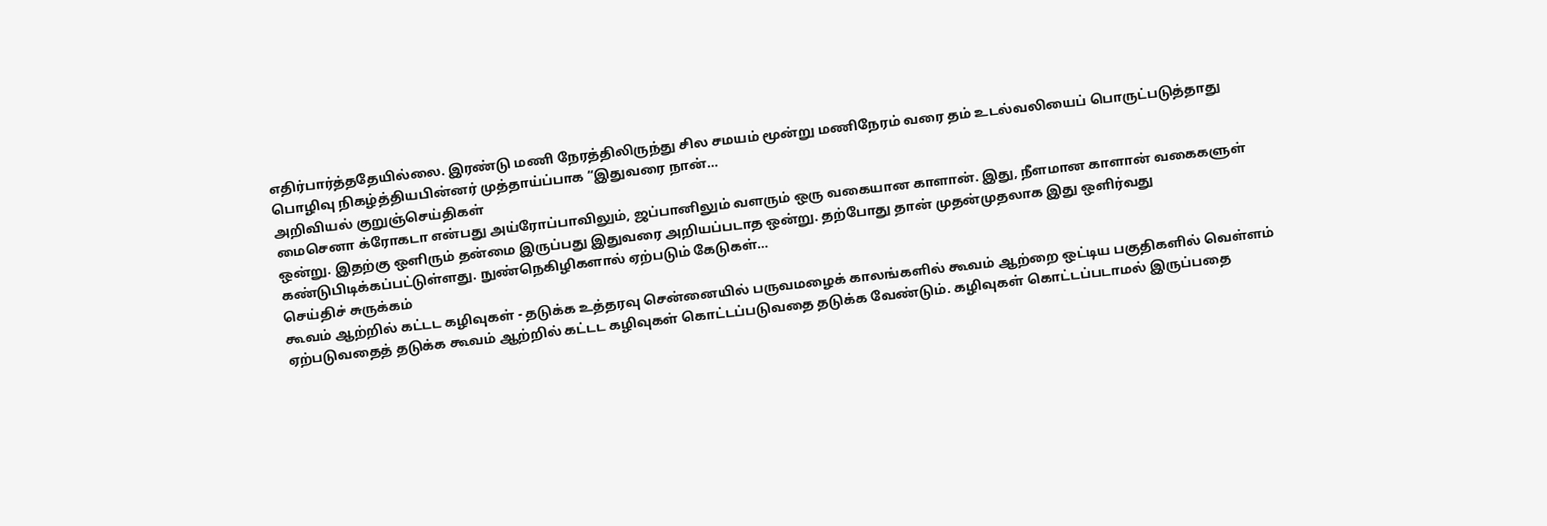எதிர்பார்த்ததேயில்லை. இரண்டு மணி நேரத்திலிருந்து சில சமயம் மூன்று மணிநேரம் வரை தம் உடல்வலியைப் பொருட்படுத்தாது பொழிவு நிகழ்த்தியபின்னர் முத்தாய்ப்பாக “இதுவரை நான்…
அறிவியல் குறுஞ்செய்திகள்
மைசெனா க்ரோகடா என்பது அய்ரோப்பாவிலும், ஜப்பானிலும் வளரும் ஒரு வகையான காளான். இது, நீளமான காளான் வகைகளுள் ஒன்று. இதற்கு ஒளிரும் தன்மை இருப்பது இதுவரை அறியப்படாத ஒன்று. தற்போது தான் முதன்முதலாக இது ஒளிர்வது கண்டுபிடிக்கப்பட்டுள்ளது. நுண்நெகிழிகளால் ஏற்படும் கேடுகள்…
செய்திச் சுருக்கம்
கூவம் ஆற்றில் கட்டட கழிவுகள் - தடுக்க உத்தரவு சென்னையில் பருவமழைக் காலங்களில் கூவம் ஆற்றை ஒட்டிய பகுதிகளில் வெள்ளம் ஏற்படுவதைத் தடுக்க கூவம் ஆற்றில் கட்டட கழிவுகள் கொட்டப்படுவதை தடுக்க வேண்டும். கழிவுகள் கொட்டப்படாமல் இருப்பதை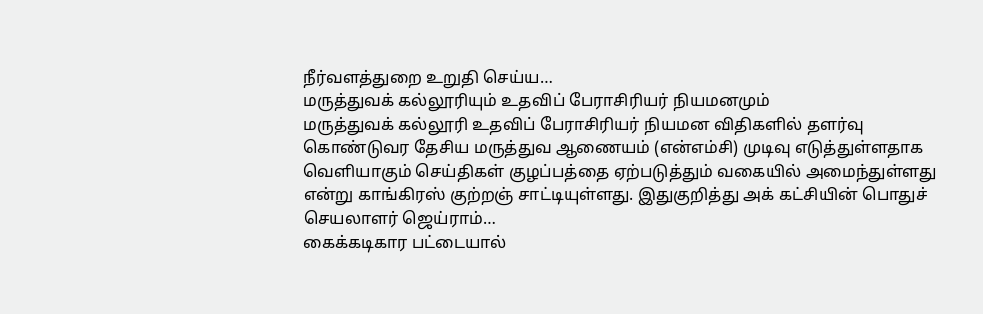நீர்வளத்துறை உறுதி செய்ய…
மருத்துவக் கல்லூரியும் உதவிப் பேராசிரியர் நியமனமும்
மருத்துவக் கல்லூரி உதவிப் பேராசிரியர் நியமன விதிகளில் தளர்வு கொண்டுவர தேசிய மருத்துவ ஆணையம் (என்எம்சி) முடிவு எடுத்துள்ளதாக வெளியாகும் செய்திகள் குழப்பத்தை ஏற்படுத்தும் வகையில் அமைந்துள்ளது என்று காங்கிரஸ் குற்றஞ் சாட்டியுள்ளது. இதுகுறித்து அக் கட்சியின் பொதுச் செயலாளர் ஜெய்ராம்…
கைக்கடிகார பட்டையால்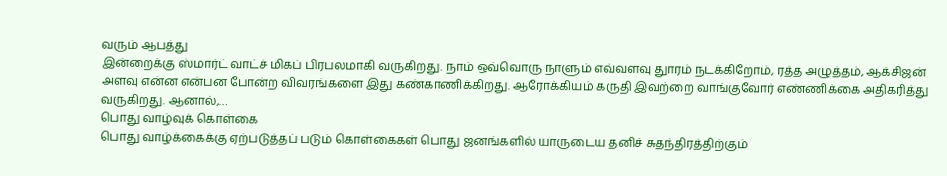வரும் ஆபத்து
இன்றைக்கு ஸ்மார்ட் வாட்ச் மிகப் பிரபலமாகி வருகிறது. நாம் ஒவ்வொரு நாளும் எவ்வளவு துாரம் நடக்கிறோம், ரத்த அழுத்தம், ஆக்சிஜன் அளவு என்ன என்பன போன்ற விவரங்களை இது கண்காணிக்கிறது. ஆரோக்கியம் கருதி இவற்றை வாங்குவோர் எண்ணிக்கை அதிகரித்து வருகிறது. ஆனால்,…
பொது வாழ்வுக் கொள்கை
பொது வாழ்க்கைக்கு ஏற்படுத்தப் படும் கொள்கைகள் பொது ஜனங்களில் யாருடைய தனிச் சுதந்திரத்திற்கும்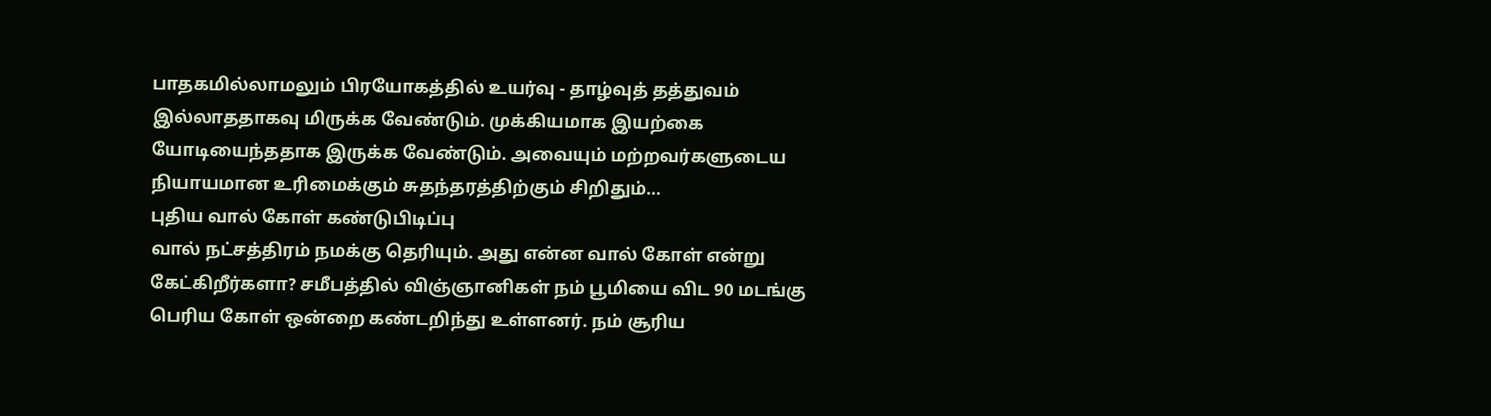பாதகமில்லாமலும் பிரயோகத்தில் உயர்வு - தாழ்வுத் தத்துவம் இல்லாததாகவு மிருக்க வேண்டும். முக்கியமாக இயற்கை யோடியைந்ததாக இருக்க வேண்டும். அவையும் மற்றவர்களுடைய நியாயமான உரிமைக்கும் சுதந்தரத்திற்கும் சிறிதும்…
புதிய வால் கோள் கண்டுபிடிப்பு
வால் நட்சத்திரம் நமக்கு தெரியும். அது என்ன வால் கோள் என்று கேட்கிறீர்களா? சமீபத்தில் விஞ்ஞானிகள் நம் பூமியை விட 90 மடங்கு பெரிய கோள் ஒன்றை கண்டறிந்து உள்ளனர். நம் சூரிய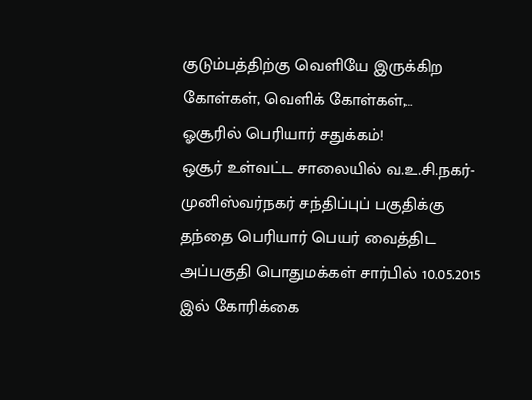குடும்பத்திற்கு வெளியே இருக்கிற கோள்கள், வெளிக் கோள்கள்,…
ஓசூரில் பெரியார் சதுக்கம்!
ஒசூர் உள்வட்ட சாலையில் வ.உ.சி.நகர்-முனிஸ்வர்நகர் சந்திப்புப் பகுதிக்கு தந்தை பெரியார் பெயர் வைத்திட அப்பகுதி பொதுமக்கள் சார்பில் 10.05.2015 இல் கோரிக்கை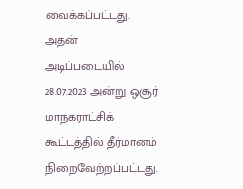வைக்கப்பட்டது. அதன் அடிப்படையில் 28.07.2023 அன்று ஒசூர் மாநகராட்சிக் கூட்டத்தில் தீர்மானம் நிறைவேற்றப்பட்டது.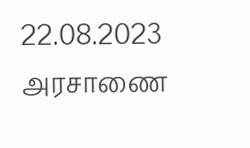22.08.2023 அரசாணை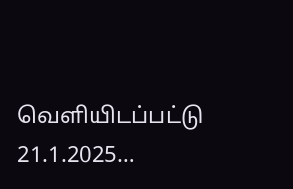வெளியிடப்பட்டு 21.1.2025…